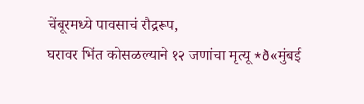चेंबूरमध्ये पावसाचं रौद्ररूप,
घरावर भिंत कोसळल्याने १२ जणांचा मृत्यू *ð«मुंबई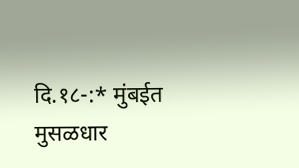दि.१८-:* मुंबईत मुसळधार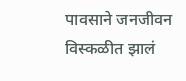पावसाने जनजीवन विस्कळीत झालं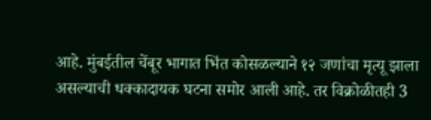आहे. मुंबईतील चेंबूर भागात भिंत कोसळल्याने १२ जणांचा मृत्यू झाला असल्याची धक्कादायक घटना समोर आली आहे. तर विक्रोळीतही 3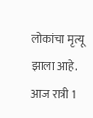लोकांचा मृत्यू झाला आहे. आज रात्री 1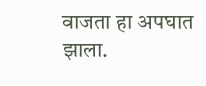वाजता हा अपघात झाला.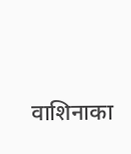वाशिनाका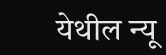येथील न्यू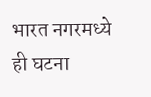भारत नगरमध्ये ही घटना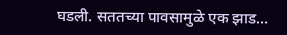घडली. सततच्या पावसामुळे एक झाड…